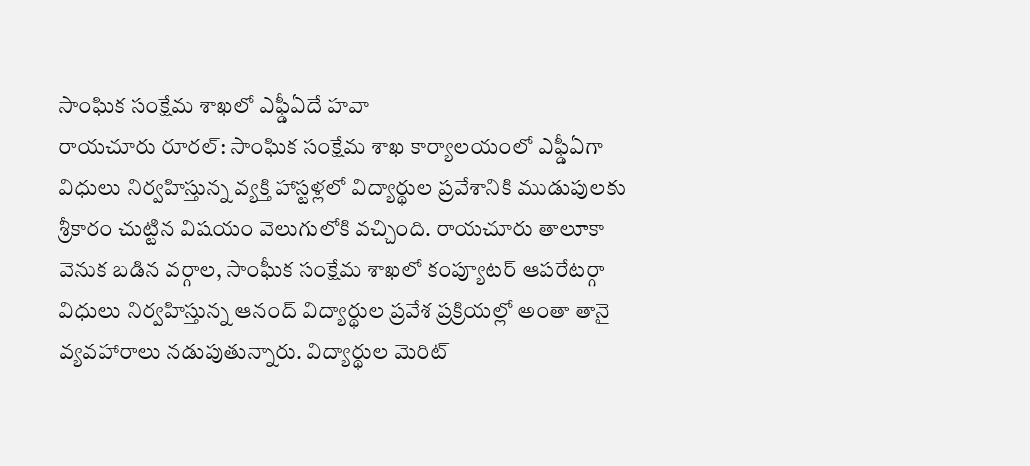సాంఘిక సంక్షేమ శాఖలో ఎఫ్డీఏదే హవా
రాయచూరు రూరల్: సాంఘిక సంక్షేమ శాఖ కార్యాలయంలో ఎఫ్డీఏగా విధులు నిర్వహిస్తున్న వ్యక్తి హాస్టళ్లలో విద్యార్థుల ప్రవేశానికి ముడుపులకు శ్రీకారం చుట్టిన విషయం వెలుగులోకి వచ్చింది. రాయచూరు తాలూకా వెనుక బడిన వర్గాల, సాంఘీక సంక్షేమ శాఖలో కంప్యూటర్ ఆపరేటర్గా విధులు నిర్వహిస్తున్న ఆనంద్ విద్యార్థుల ప్రవేశ ప్రక్రియల్లో అంతా తానై వ్యవహారాలు నడుపుతున్నారు. విద్యార్థుల మెరిట్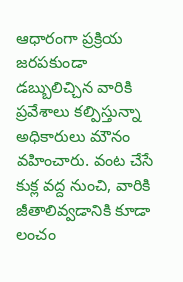ఆధారంగా ప్రక్రియ జరపకుండా డబ్బులిచ్చిన వారికి ప్రవేశాలు కల్పిస్తున్నా అధికారులు మౌనం వహించారు. వంట చేసే కుక్ల వద్ద నుంచి, వారికి జీతాలివ్వడానికి కూడా లంచం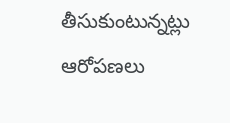తీసుకుంటున్నట్లు ఆరోపణలు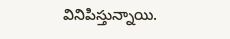వినిపిస్తున్నాయి.